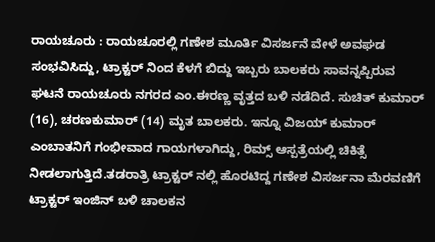ರಾಯಚೂರು : ರಾಯಚೂರಲ್ಲಿ ಗಣೇಶ ಮೂರ್ತಿ ವಿಸರ್ಜನೆ ವೇಳೆ ಅವಘಡ ಸಂಭವಿಸಿದ್ದು, ಟ್ರಾಕ್ಟರ್ ನಿಂದ ಕೆಳಗೆ ಬಿದ್ದು ಇಬ್ಬರು ಬಾಲಕರು ಸಾವನ್ನಪ್ಪಿರುವ ಘಟನೆ ರಾಯಚೂರು ನಗರದ ಎಂ.ಈರಣ್ಣ ವೃತ್ತದ ಬಳಿ ನಡೆದಿದೆ. ಸುಚಿತ್ ಕುಮಾರ್ (16), ಚರಣಕುಮಾರ್ (14) ಮೃತ ಬಾಲಕರು. ಇನ್ನೂ ವಿಜಯ್ ಕುಮಾರ್ ಎಂಬಾತನಿಗೆ ಗಂಭೀವಾದ ಗಾಯಗಳಾಗಿದ್ದು, ರಿಮ್ಸ್ ಆಸ್ಪತ್ರೆಯಲ್ಲಿ ಚಿಕಿತ್ಸೆ ನೀಡಲಾಗುತ್ತಿದೆ.ತಡರಾತ್ರಿ ಟ್ರಾಕ್ಟರ್ ನಲ್ಲಿ ಹೊರಟಿದ್ದ ಗಣೇಶ ವಿಸರ್ಜನಾ ಮೆರವಣಿಗೆ ಟ್ರಾಕ್ಟರ್ ಇಂಜಿನ್ ಬಳಿ ಚಾಲಕನ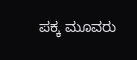ಪಕ್ಕ ಮೂವರು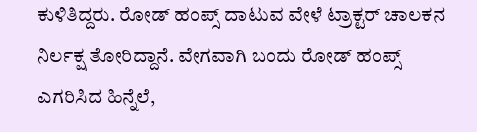ಕುಳಿತಿದ್ದರು. ರೋಡ್ ಹಂಪ್ಸ್ ದಾಟುವ ವೇಳೆ ಟ್ರಾಕ್ಟರ್ ಚಾಲಕನ ನಿರ್ಲಕ್ಷ ತೋರಿದ್ದಾನೆ. ವೇಗವಾಗಿ ಬಂದು ರೋಡ್ ಹಂಪ್ಸ್ ಎಗರಿಸಿದ ಹಿನ್ನೆಲೆ,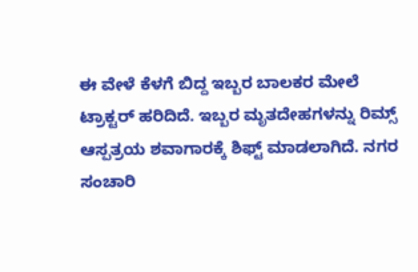ಈ ವೇಳೆ ಕೆಳಗೆ ಬಿದ್ದ ಇಬ್ಬರ ಬಾಲಕರ ಮೇಲೆ ಟ್ರಾಕ್ಟರ್ ಹರಿದಿದೆ. ಇಬ್ಬರ ಮೃತದೇಹಗಳನ್ನು ರಿಮ್ಸ್ ಆಸ್ಪತ್ರಯ ಶವಾಗಾರಕ್ಕೆ ಶಿಫ್ಟ್ ಮಾಡಲಾಗಿದೆ. ನಗರ ಸಂಚಾರಿ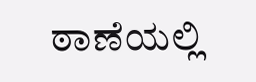ಠಾಣೆಯಲ್ಲಿ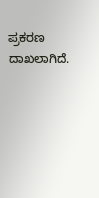ಪ್ರಕರಣ ದಾಖಲಾಗಿದೆ.